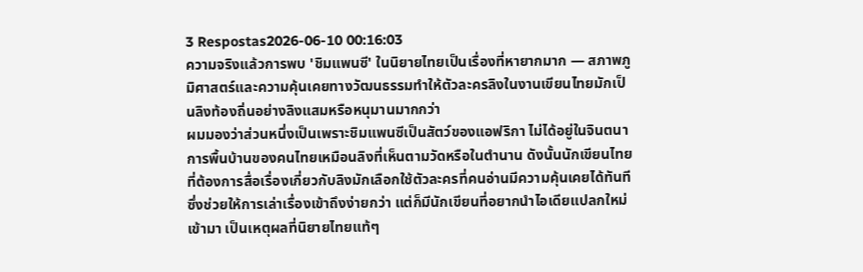3 Respostas2026-06-10 00:16:03
ความจริงแล้วการพบ 'ชิมแพนซี' ในนิยายไทยเป็นเรื่องที่หายากมาก — สภาพภูมิศาสตร์และความคุ้นเคยทางวัฒนธรรมทำให้ตัวละครลิงในงานเขียนไทยมักเป็นลิงท้องถิ่นอย่างลิงแสมหรือหนุมานมากกว่า
ผมมองว่าส่วนหนึ่งเป็นเพราะชิมแพนซีเป็นสัตว์ของแอฟริกา ไม่ได้อยู่ในจินตนาการพื้นบ้านของคนไทยเหมือนลิงที่เห็นตามวัดหรือในตำนาน ดังนั้นนักเขียนไทยที่ต้องการสื่อเรื่องเกี่ยวกับลิงมักเลือกใช้ตัวละครที่คนอ่านมีความคุ้นเคยได้ทันที ซึ่งช่วยให้การเล่าเรื่องเข้าถึงง่ายกว่า แต่ก็มีนักเขียนที่อยากนำไอเดียแปลกใหม่เข้ามา เป็นเหตุผลที่นิยายไทยแท้ๆ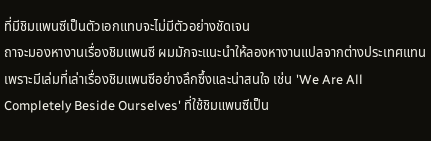ที่มีชิมแพนซีเป็นตัวเอกแทบจะไม่มีตัวอย่างชัดเจน
ถาจะมองหางานเรื่องชิมแพนซี ผมมักจะแนะนำให้ลองหางานแปลจากต่างประเทศแทน เพราะมีเล่มที่เล่าเรื่องชิมแพนซีอย่างลึกซึ้งและน่าสนใจ เช่น 'We Are All Completely Beside Ourselves' ที่ใช้ชิมแพนซีเป็น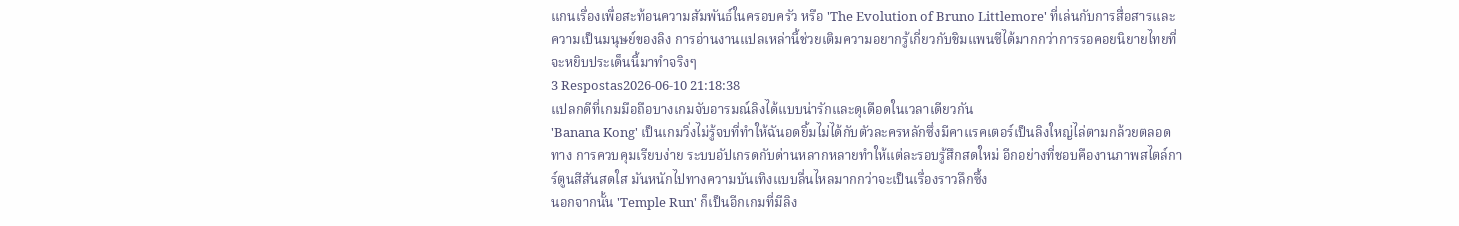แกนเรื่องเพื่อสะท้อนความสัมพันธ์ในครอบครัว หรือ 'The Evolution of Bruno Littlemore' ที่เล่นกับการสื่อสารและความเป็นมนุษย์ของลิง การอ่านงานแปลเหล่านี้ช่วยเติมความอยากรู้เกี่ยวกับชิมแพนซีได้มากกว่าการรอคอยนิยายไทยที่จะหยิบประเด็นนี้มาทำจริงๆ
3 Respostas2026-06-10 21:18:38
แปลกดีที่เกมมือถือบางเกมจับอารมณ์ลิงได้แบบน่ารักและดุเดือดในเวลาเดียวกัน
'Banana Kong' เป็นเกมวิ่งไม่รู้จบที่ทำให้ฉันอดยิ้มไม่ได้กับตัวละครหลักซึ่งมีคาแรคเตอร์เป็นลิงใหญ่ไล่ตามกล้วยตลอดทาง การควบคุมเรียบง่าย ระบบอัปเกรดกับด่านหลากหลายทำให้แต่ละรอบรู้สึกสดใหม่ อีกอย่างที่ชอบคืองานภาพสไตล์การ์ตูนสีสันสดใส มันหนักไปทางความบันเทิงแบบลื่นไหลมากกว่าจะเป็นเรื่องราวลึกซึ้ง
นอกจากนั้น 'Temple Run' ก็เป็นอีกเกมที่มีลิง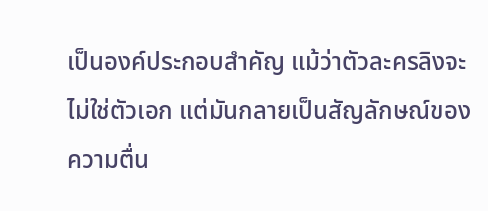เป็นองค์ประกอบสำคัญ แม้ว่าตัวละครลิงจะไม่ใช่ตัวเอก แต่มันกลายเป็นสัญลักษณ์ของความตื่น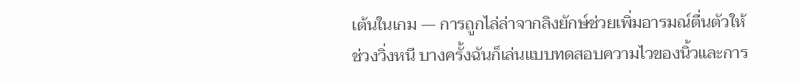เต้นในเกม — การถูกไล่ล่าจากลิงยักษ์ช่วยเพิ่มอารมณ์ตื่นตัวให้ช่วงวิ่งหนี บางครั้งฉันก็เล่นแบบทดสอบความไวของนิ้วและการ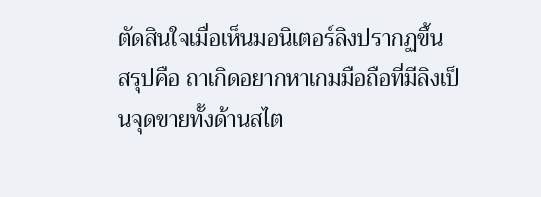ตัดสินใจเมื่อเห็นมอนิเตอร์ลิงปรากฏขึ้น
สรุปคือ ถาเกิดอยากหาเกมมือถือที่มีลิงเป็นจุดขายทั้งด้านสไต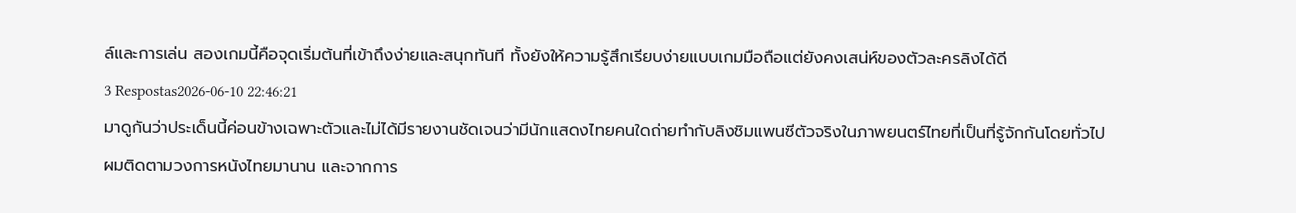ล์และการเล่น สองเกมนี้คือจุดเริ่มต้นที่เข้าถึงง่ายและสนุกทันที ทั้งยังให้ความรู้สึกเรียบง่ายแบบเกมมือถือแต่ยังคงเสน่ห์ของตัวละครลิงได้ดี
3 Respostas2026-06-10 22:46:21
มาดูกันว่าประเด็นนี้ค่อนข้างเฉพาะตัวและไม่ได้มีรายงานชัดเจนว่ามีนักแสดงไทยคนใดถ่ายทำกับลิงชิมแพนซีตัวจริงในภาพยนตร์ไทยที่เป็นที่รู้จักกันโดยทั่วไป
ผมติดตามวงการหนังไทยมานาน และจากการ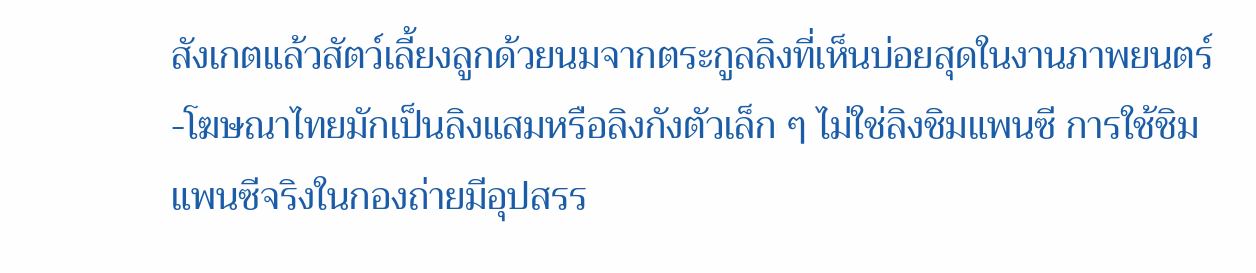สังเกตแล้วสัตว์เลี้ยงลูกด้วยนมจากตระกูลลิงที่เห็นบ่อยสุดในงานภาพยนตร์-โฆษณาไทยมักเป็นลิงแสมหรือลิงกังตัวเล็ก ๆ ไม่ใช่ลิงชิมแพนซี การใช้ชิมแพนซีจริงในกองถ่ายมีอุปสรร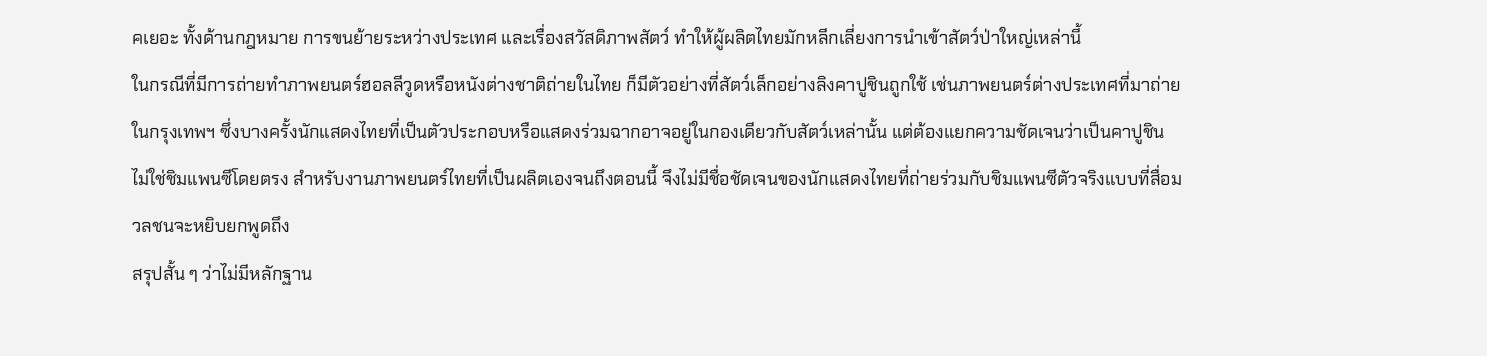คเยอะ ทั้งด้านกฎหมาย การขนย้ายระหว่างประเทศ และเรื่องสวัสดิภาพสัตว์ ทำให้ผู้ผลิตไทยมักหลีกเลี่ยงการนำเข้าสัตว์ป่าใหญ่เหล่านี้
ในกรณีที่มีการถ่ายทำภาพยนตร์ฮอลลีวูดหรือหนังต่างชาติถ่ายในไทย ก็มีตัวอย่างที่สัตว์เล็กอย่างลิงคาปูชินถูกใช้ เช่นภาพยนตร์ต่างประเทศที่มาถ่ายในกรุงเทพฯ ซึ่งบางครั้งนักแสดงไทยที่เป็นตัวประกอบหรือแสดงร่วมฉากอาจอยู่ในกองเดียวกับสัตว์เหล่านั้น แต่ต้องแยกความชัดเจนว่าเป็นคาปูชิน ไม่ใช่ชิมแพนซีโดยตรง สำหรับงานภาพยนตร์ไทยที่เป็นผลิตเองจนถึงตอนนี้ จึงไม่มีชื่อชัดเจนของนักแสดงไทยที่ถ่ายร่วมกับชิมแพนซีตัวจริงแบบที่สื่อมวลชนจะหยิบยกพูดถึง
สรุปสั้น ๆ ว่าไม่มีหลักฐาน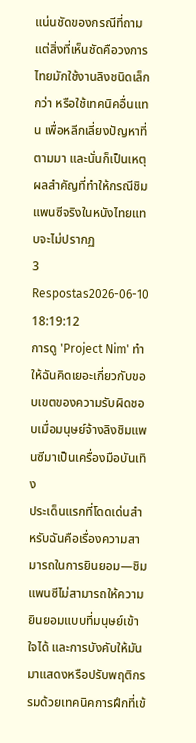แน่นชัดของกรณีที่ถาม แต่สิ่งที่เห็นชัดคือวงการไทยมักใช้งานลิงชนิดเล็กกว่า หรือใช้เทคนิคอื่นแทน เพื่อหลีกเลี่ยงปัญหาที่ตามมา และนั่นก็เป็นเหตุผลสำคัญที่ทำให้กรณีชิมแพนซีจริงในหนังไทยแทบจะไม่ปรากฏ
3 Respostas2026-06-10 18:19:12
การดู 'Project Nim' ทำให้ฉันคิดเยอะเกี่ยวกับขอบเขตของความรับผิดชอบเมื่อมนุษย์จ้างลิงชิมแพนซีมาเป็นเครื่องมือบันเทิง
ประเด็นแรกที่โดดเด่นสำหรับฉันคือเรื่องความสามารถในการยินยอม—ชิมแพนซีไม่สามารถให้ความยินยอมแบบที่มนุษย์เข้าใจได้ และการบังคับให้มันมาแสดงหรือปรับพฤติกรรมด้วยเทคนิคการฝึกที่เข้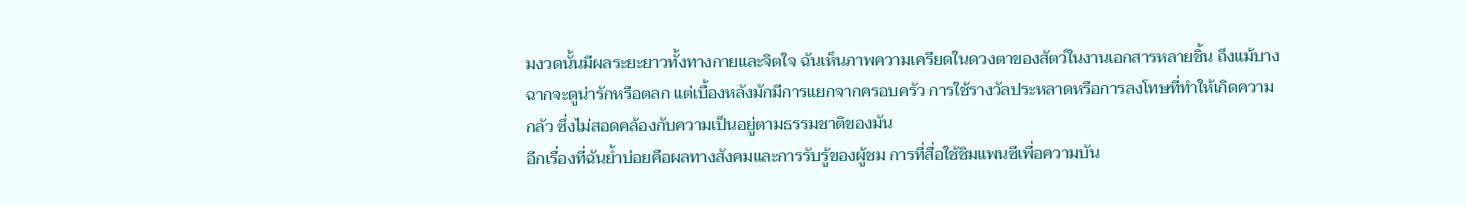มงวดนั้นมีผลระยะยาวทั้งทางกายและจิตใจ ฉันเห็นภาพความเครียดในดวงตาของสัตว์ในงานเอกสารหลายชิ้น ถึงแม้บางฉากจะดูน่ารักหรือตลก แต่เบื้องหลังมักมีการแยกจากครอบครัว การใช้รางวัลประหลาดหรือการลงโทษที่ทำให้เกิดความกลัว ซึ่งไม่สอดคล้องกับความเป็นอยู่ตามธรรมชาติของมัน
อีกเรื่องที่ฉันย้ำบ่อยคือผลทางสังคมและการรับรู้ของผู้ชม การที่สื่อใช้ชิมแพนซีเพื่อความบัน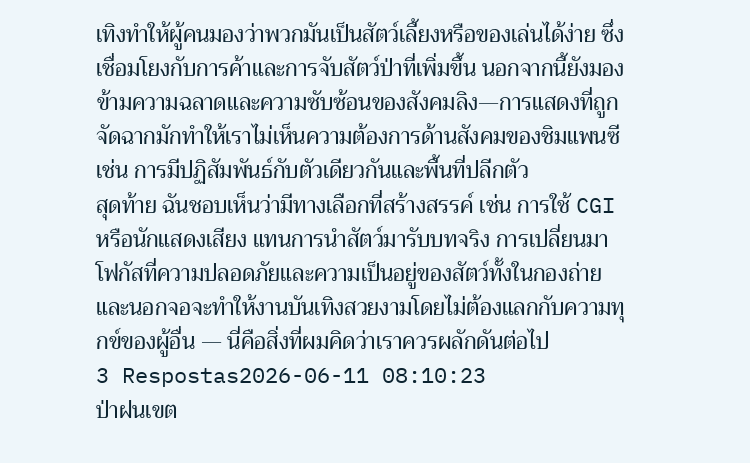เทิงทำให้ผู้คนมองว่าพวกมันเป็นสัตว์เลี้ยงหรือของเล่นได้ง่าย ซึ่งเชื่อมโยงกับการค้าและการจับสัตว์ป่าที่เพิ่มขึ้น นอกจากนี้ยังมองข้ามความฉลาดและความซับซ้อนของสังคมลิง—การแสดงที่ถูกจัดฉากมักทำให้เราไม่เห็นความต้องการด้านสังคมของชิมแพนซี เช่น การมีปฏิสัมพันธ์กับตัวเดียวกันและพื้นที่ปลีกตัว
สุดท้าย ฉันชอบเห็นว่ามีทางเลือกที่สร้างสรรค์ เช่น การใช้ CGI หรือนักแสดงเสียง แทนการนำสัตว์มารับบทจริง การเปลี่ยนมาโฟกัสที่ความปลอดภัยและความเป็นอยู่ของสัตว์ทั้งในกองถ่ายและนอกจอจะทำให้งานบันเทิงสวยงามโดยไม่ต้องแลกกับความทุกข์ของผู้อื่น — นี่คือสิ่งที่ผมคิดว่าเราควรผลักดันต่อไป
3 Respostas2026-06-11 08:10:23
ป่าฝนเขต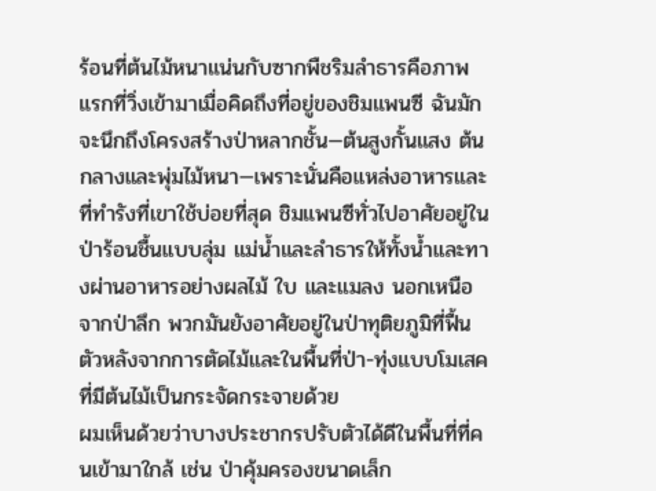ร้อนที่ต้นไม้หนาแน่นกับซากพืชริมลำธารคือภาพแรกที่วิ่งเข้ามาเมื่อคิดถึงที่อยู่ของชิมแพนซี ฉันมักจะนึกถึงโครงสร้างป่าหลากชั้น—ต้นสูงกั้นแสง ต้นกลางและพุ่มไม้หนา—เพราะนั่นคือแหล่งอาหารและที่ทำรังที่เขาใช้บ่อยที่สุด ชิมแพนซีทั่วไปอาศัยอยู่ในป่าร้อนชื้นแบบลุ่ม แม่น้ำและลำธารให้ทั้งน้ำและทางผ่านอาหารอย่างผลไม้ ใบ และแมลง นอกเหนือจากป่าลึก พวกมันยังอาศัยอยู่ในป่าทุติยภูมิที่ฟื้นตัวหลังจากการตัดไม้และในพื้นที่ป่า-ทุ่งแบบโมเสคที่มีต้นไม้เป็นกระจัดกระจายด้วย
ผมเห็นด้วยว่าบางประชากรปรับตัวได้ดีในพื้นที่ที่คนเข้ามาใกล้ เช่น ป่าคุ้มครองขนาดเล็ก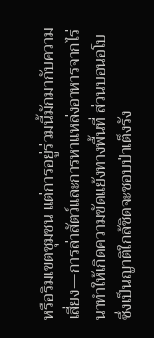หรือริมเขตชุมชน แต่การอยู่ร่วมนี้มักมากับความเสี่ยง—การล่าสัตว์และการหาแหล่งอาหารจากไร่นาทำให้เกิดความขัดแย้งทางพื้นที่ ส่วนบอนอโบซึ่งเป็นญาติใกล้ชิดจะชอบป่าเต็งรัง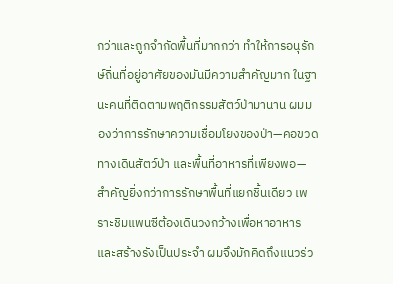กว่าและถูกจำกัดพื้นที่มากกว่า ทำให้การอนุรักษ์ถิ่นที่อยู่อาศัยของมันมีความสำคัญมาก ในฐานะคนที่ติดตามพฤติกรรมสัตว์ป่ามานาน ผมมองว่าการรักษาความเชื่อมโยงของป่า—คอขวดทางเดินสัตว์ป่า และพื้นที่อาหารที่เพียงพอ—สำคัญยิ่งกว่าการรักษาพื้นที่แยกชิ้นเดียว เพราะชิมแพนซีต้องเดินวงกว้างเพื่อหาอาหารและสร้างรังเป็นประจำ ผมจึงมักคิดถึงแนวร่ว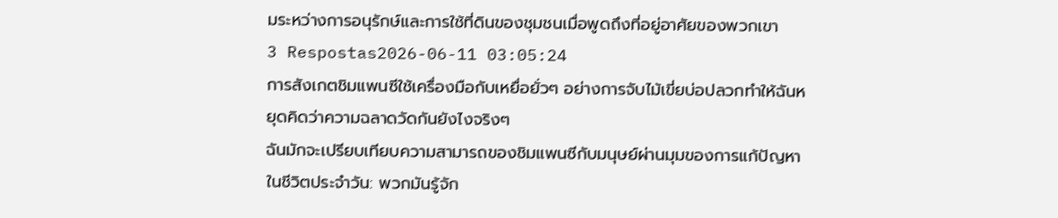มระหว่างการอนุรักษ์และการใช้ที่ดินของชุมชนเมื่อพูดถึงที่อยู่อาศัยของพวกเขา
3 Respostas2026-06-11 03:05:24
การสังเกตชิมแพนซีใช้เครื่องมือกับเหยื่อยั่วๆ อย่างการจับไม้เขี่ยบ่อปลวกทำให้ฉันหยุดคิดว่าความฉลาดวัดกันยังไงจริงๆ
ฉันมักจะเปรียบเทียบความสามารถของชิมแพนซีกับมนุษย์ผ่านมุมของการแก้ปัญหาในชีวิตประจำวัน: พวกมันรู้จัก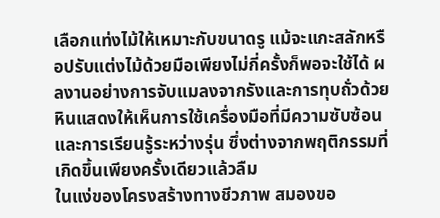เลือกแท่งไม้ให้เหมาะกับขนาดรู แม้จะแกะสลักหรือปรับแต่งไม้ด้วยมือเพียงไม่กี่ครั้งก็พอจะใช้ได้ ผลงานอย่างการจับแมลงจากรังและการทุบถั่วด้วยหินแสดงให้เห็นการใช้เครื่องมือที่มีความซับซ้อนและการเรียนรู้ระหว่างรุ่น ซึ่งต่างจากพฤติกรรมที่เกิดขึ้นเพียงครั้งเดียวแล้วลืม
ในแง่ของโครงสร้างทางชีวภาพ สมองขอ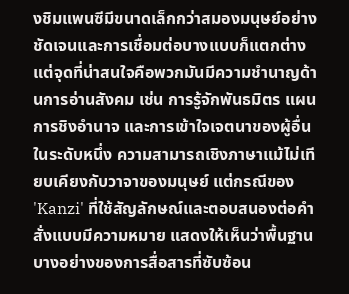งชิมแพนซีมีขนาดเล็กกว่าสมองมนุษย์อย่างชัดเจนและการเชื่อมต่อบางแบบก็แตกต่าง แต่จุดที่น่าสนใจคือพวกมันมีความชำนาญด้านการอ่านสังคม เช่น การรู้จักพันธมิตร แผนการชิงอำนาจ และการเข้าใจเจตนาของผู้อื่นในระดับหนึ่ง ความสามารถเชิงภาษาแม้ไม่เทียบเคียงกับวาจาของมนุษย์ แต่กรณีของ 'Kanzi' ที่ใช้สัญลักษณ์และตอบสนองต่อคำสั่งแบบมีความหมาย แสดงให้เห็นว่าพื้นฐานบางอย่างของการสื่อสารที่ซับซ้อน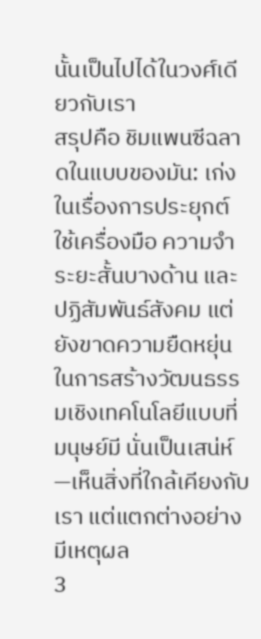นั้นเป็นไปได้ในวงศ์เดียวกับเรา
สรุปคือ ชิมแพนซีฉลาดในแบบของมัน: เก่งในเรื่องการประยุกต์ใช้เครื่องมือ ความจำระยะสั้นบางด้าน และปฏิสัมพันธ์สังคม แต่ยังขาดความยืดหยุ่นในการสร้างวัฒนธรรมเชิงเทคโนโลยีแบบที่มนุษย์มี นั่นเป็นเสน่ห์—เห็นสิ่งที่ใกล้เคียงกับเรา แต่แตกต่างอย่างมีเหตุผล
3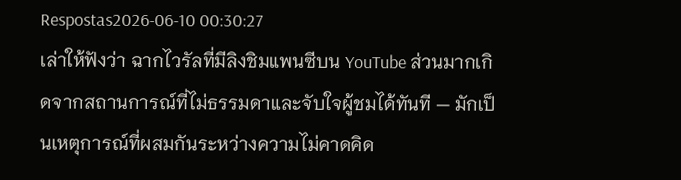Respostas2026-06-10 00:30:27
เล่าให้ฟังว่า ฉากไวรัลที่มีลิงชิมแพนซีบน YouTube ส่วนมากเกิดจากสถานการณ์ที่ไม่ธรรมดาและจับใจผู้ชมได้ทันที — มักเป็นเหตุการณ์ที่ผสมกันระหว่างความไม่คาดคิด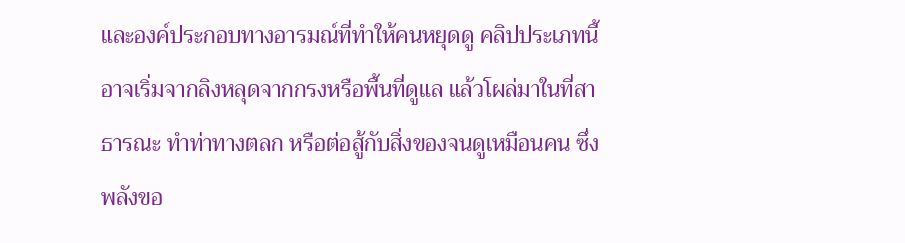และองค์ประกอบทางอารมณ์ที่ทำให้คนหยุดดู คลิปประเภทนี้อาจเริ่มจากลิงหลุดจากกรงหรือพื้นที่ดูแล แล้วโผล่มาในที่สาธารณะ ทำท่าทางตลก หรือต่อสู้กับสิ่งของจนดูเหมือนคน ซึ่งพลังขอ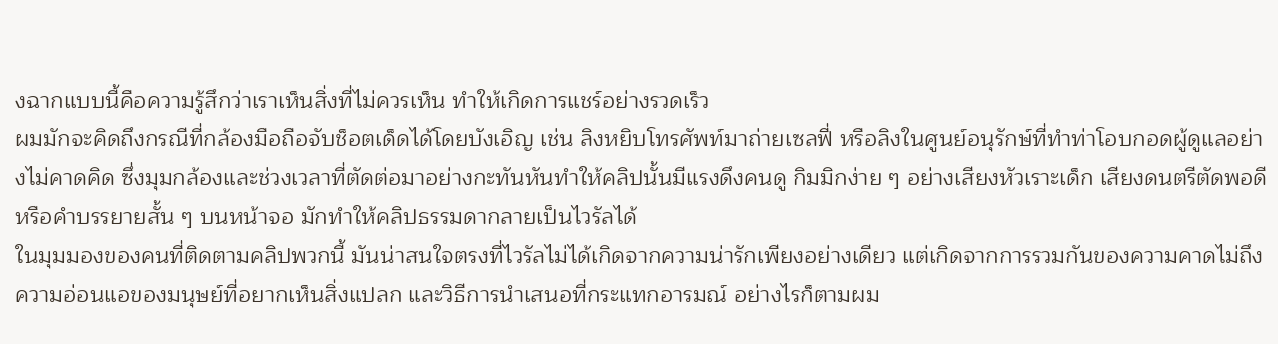งฉากแบบนี้คือความรู้สึกว่าเราเห็นสิ่งที่ไม่ควรเห็น ทำให้เกิดการแชร์อย่างรวดเร็ว
ผมมักจะคิดถึงกรณีที่กล้องมือถือจับช็อตเด็ดได้โดยบังเอิญ เช่น ลิงหยิบโทรศัพท์มาถ่ายเซลฟี่ หรือลิงในศูนย์อนุรักษ์ที่ทำท่าโอบกอดผู้ดูแลอย่างไม่คาดคิด ซึ่งมุมกล้องและช่วงเวลาที่ตัดต่อมาอย่างกะทันหันทำให้คลิปนั้นมีแรงดึงคนดู กิมมิกง่าย ๆ อย่างเสียงหัวเราะเด็ก เสียงดนตรีตัดพอดี หรือคำบรรยายสั้น ๆ บนหน้าจอ มักทำให้คลิปธรรมดากลายเป็นไวรัลได้
ในมุมมองของคนที่ติดตามคลิปพวกนี้ มันน่าสนใจตรงที่ไวรัลไม่ได้เกิดจากความน่ารักเพียงอย่างเดียว แต่เกิดจากการรวมกันของความคาดไม่ถึง ความอ่อนแอของมนุษย์ที่อยากเห็นสิ่งแปลก และวิธีการนำเสนอที่กระแทกอารมณ์ อย่างไรก็ตามผม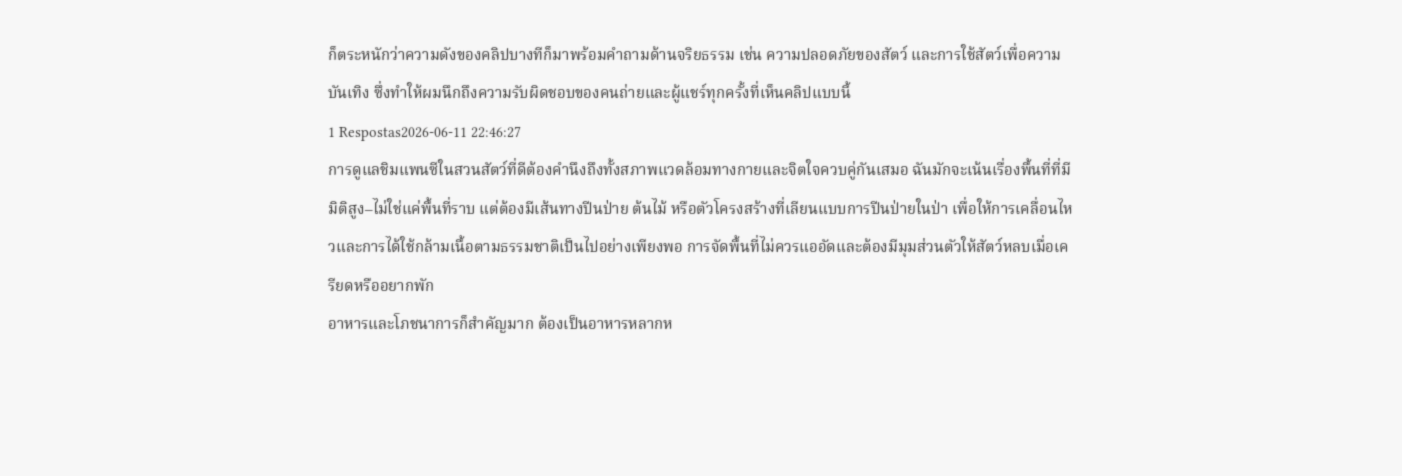ก็ตระหนักว่าความดังของคลิปบางทีก็มาพร้อมคำถามด้านจริยธรรม เช่น ความปลอดภัยของสัตว์ และการใช้สัตว์เพื่อความบันเทิง ซึ่งทำให้ผมนึกถึงความรับผิดชอบของคนถ่ายและผู้แชร์ทุกครั้งที่เห็นคลิปแบบนี้
1 Respostas2026-06-11 22:46:27
การดูแลชิมแพนซีในสวนสัตว์ที่ดีต้องคำนึงถึงทั้งสภาพแวดล้อมทางกายและจิตใจควบคู่กันเสมอ ฉันมักจะเน้นเรื่องพื้นที่ที่มีมิติสูง–ไม่ใช่แค่พื้นที่ราบ แต่ต้องมีเส้นทางปีนป่าย ต้นไม้ หรือตัวโครงสร้างที่เลียนแบบการปีนป่ายในป่า เพื่อให้การเคลื่อนไหวและการได้ใช้กล้ามเนื้อตามธรรมชาติเป็นไปอย่างเพียงพอ การจัดพื้นที่ไม่ควรแออัดและต้องมีมุมส่วนตัวให้สัตว์หลบเมื่อเครียดหรืออยากพัก
อาหารและโภชนาการก็สำคัญมาก ต้องเป็นอาหารหลากห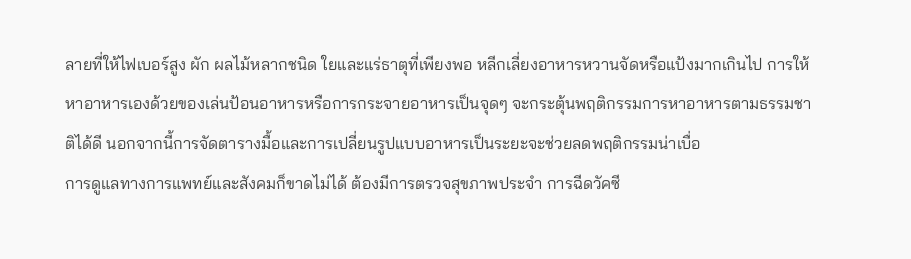ลายที่ให้ไฟเบอร์สูง ผัก ผลไม้หลากชนิด ใยและแร่ธาตุที่เพียงพอ หลีกเลี่ยงอาหารหวานจัดหรือแป้งมากเกินไป การให้หาอาหารเองด้วยของเล่นป้อนอาหารหรือการกระจายอาหารเป็นจุดๆ จะกระตุ้นพฤติกรรมการหาอาหารตามธรรมชาติได้ดี นอกจากนี้การจัดตารางมื้อและการเปลี่ยนรูปแบบอาหารเป็นระยะจะช่วยลดพฤติกรรมน่าเบื่อ
การดูแลทางการแพทย์และสังคมก็ขาดไม่ได้ ต้องมีการตรวจสุขภาพประจำ การฉีดวัคซี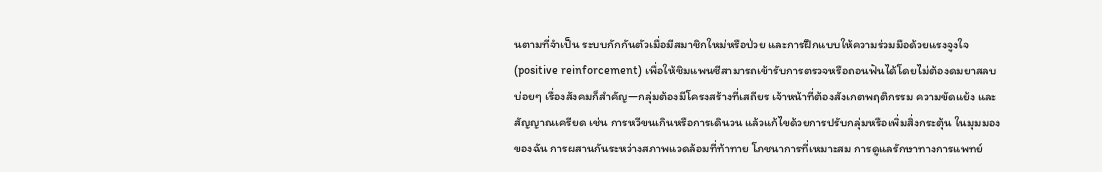นตามที่จำเป็น ระบบกักกันตัวเมื่อมีสมาชิกใหม่หรือป่วย และการฝึกแบบให้ความร่วมมือด้วยแรงจูงใจ (positive reinforcement) เพื่อให้ชิมแพนซีสามารถเข้ารับการตรวจหรือถอนฟันได้โดยไม่ต้องดมยาสลบบ่อยๆ เรื่องสังคมก็สำคัญ—กลุ่มต้องมีโครงสร้างที่เสถียร เจ้าหน้าที่ต้องสังเกตพฤติกรรม ความขัดแย้ง และสัญญาณเครียด เช่น การหวีขนเกินหรือการเดินวน แล้วแก้ไขด้วยการปรับกลุ่มหรือเพิ่มสิ่งกระตุ้น ในมุมมองของฉัน การผสานกันระหว่างสภาพแวดล้อมที่ท้าทาย โภชนาการที่เหมาะสม การดูแลรักษาทางการแพทย์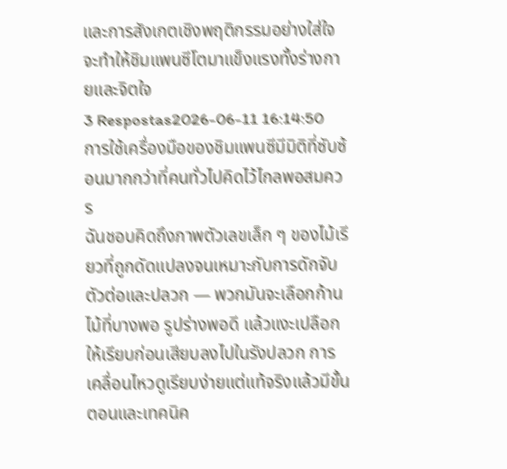และการสังเกตเชิงพฤติกรรมอย่างใส่ใจ จะทำให้ชิมแพนซีโตมาแข็งแรงทั้งร่างกายและจิตใจ
3 Respostas2026-06-11 16:14:50
การใช้เครื่องมือของชิมแพนซีมีมิติที่ซับซ้อนมากกว่าที่คนทั่วไปคิดไว้ไกลพอสมควร
ฉันชอบคิดถึงภาพตัวเลขเล็ก ๆ ของไม้เรียวที่ถูกดัดแปลงจนเหมาะกับการดักจับตัวต่อและปลวก — พวกมันจะเลือกก้านไม้ที่บางพอ รูปร่างพอดี แล้วแงะเปลือกให้เรียบก่อนเสียบลงไปในรังปลวก การเคลื่อนไหวดูเรียบง่ายแต่แท้จริงแล้วมีขั้นตอนและเทคนิค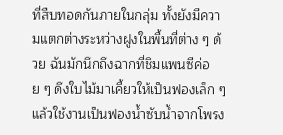ที่สืบทอดกันภายในกลุ่ม ทั้งยังมีความแตกต่างระหว่างฝูงในพื้นที่ต่าง ๆ ด้วย ฉันมักนึกถึงฉากที่ชิมแพนซีค่อย ๆ ดึงใบไม้มาเคี้ยวให้เป็นฟองเล็ก ๆ แล้วใช้งานเป็นฟองน้ำซับน้ำจากโพรง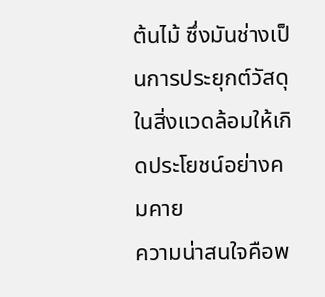ต้นไม้ ซึ่งมันช่างเป็นการประยุกต์วัสดุในสิ่งแวดล้อมให้เกิดประโยชน์อย่างคมคาย
ความน่าสนใจคือพ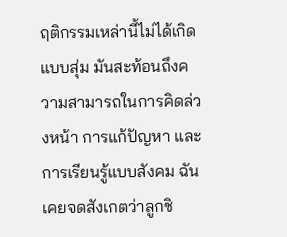ฤติกรรมเหล่านี้ไม่ได้เกิดแบบสุ่ม มันสะท้อนถึงความสามารถในการคิดล่วงหน้า การแก้ปัญหา และการเรียนรู้แบบสังคม ฉันเคยจดสังเกตว่าลูกชิ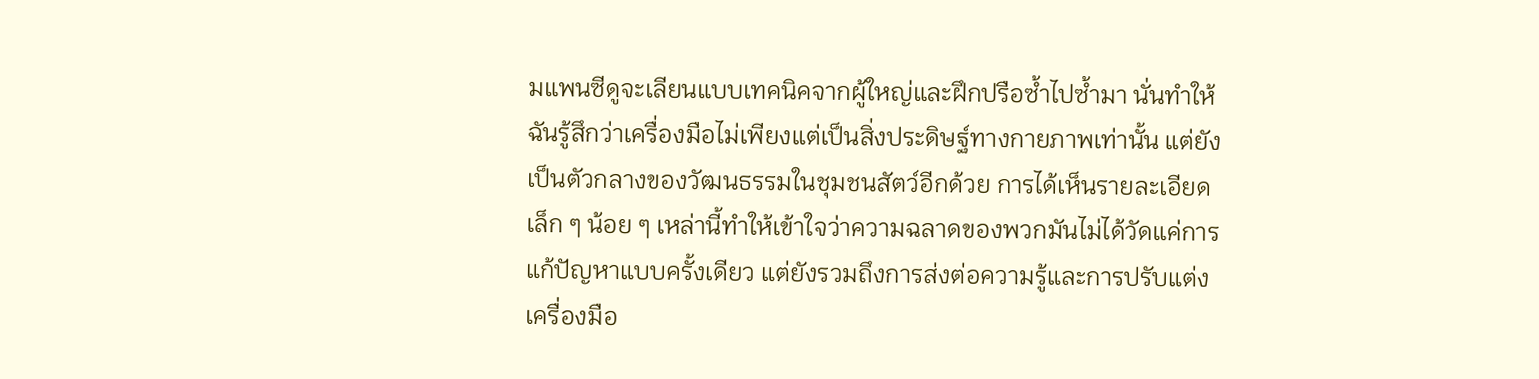มแพนซีดูจะเลียนแบบเทคนิคจากผู้ใหญ่และฝึกปรือซ้ำไปซ้ำมา นั่นทำให้ฉันรู้สึกว่าเครื่องมือไม่เพียงแต่เป็นสิ่งประดิษฐ์ทางกายภาพเท่านั้น แต่ยังเป็นตัวกลางของวัฒนธรรมในชุมชนสัตว์อีกด้วย การได้เห็นรายละเอียดเล็ก ๆ น้อย ๆ เหล่านี้ทำให้เข้าใจว่าความฉลาดของพวกมันไม่ได้วัดแค่การแก้ปัญหาแบบครั้งเดียว แต่ยังรวมถึงการส่งต่อความรู้และการปรับแต่งเครื่องมือ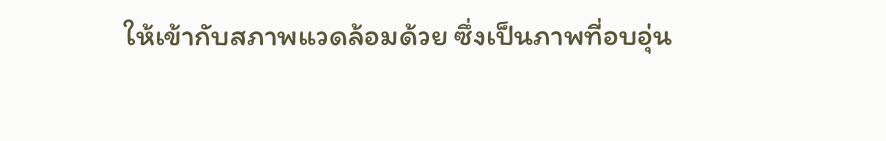ให้เข้ากับสภาพแวดล้อมด้วย ซึ่งเป็นภาพที่อบอุ่น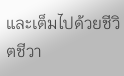และเต็มไปด้วยชีวิตชีวา